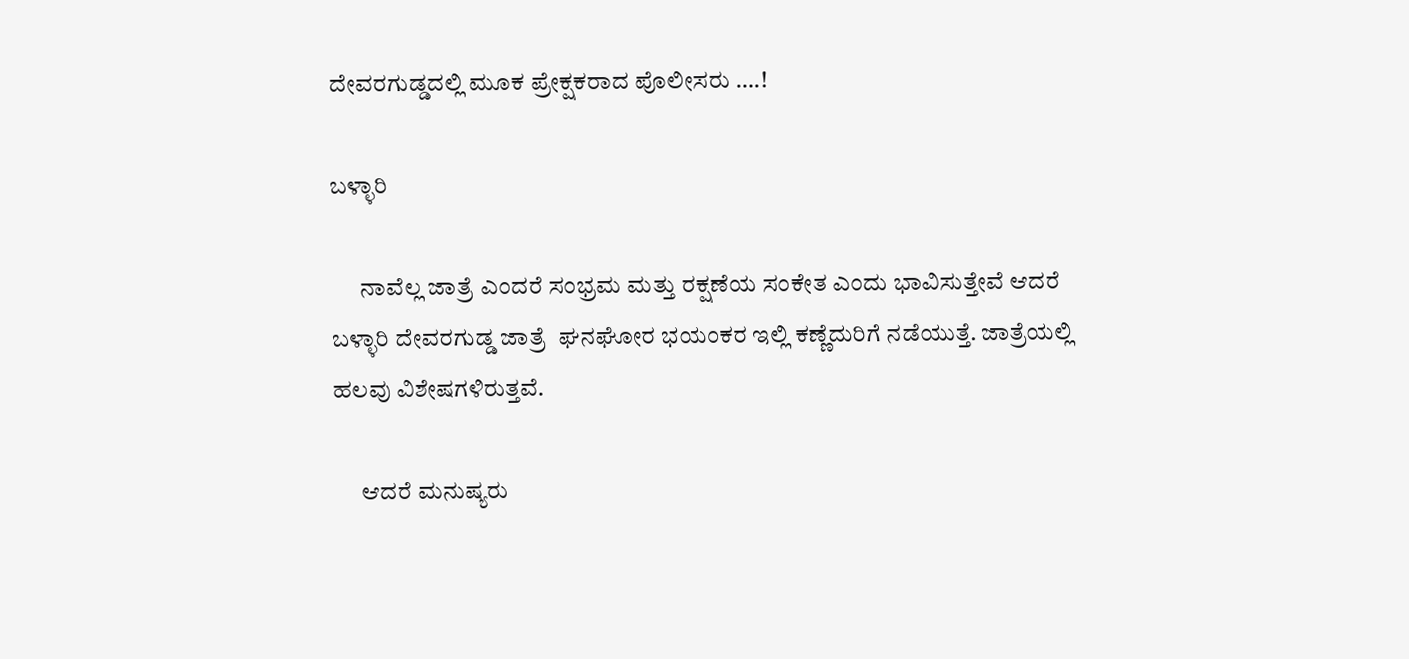ದೇವರಗುಡ್ಡದಲ್ಲಿ ಮೂಕ ಪ್ರೇಕ್ಷಕರಾದ ಪೊಲೀಸರು ….!

ಬಳ್ಳಾರಿ

      ನಾವೆಲ್ಲ ಜಾತ್ರೆ ಎಂದರೆ ಸಂಭ್ರಮ ಮತ್ತು ರಕ್ಷಣೆಯ ಸಂಕೇತ ಎಂದು ಭಾವಿಸುತ್ತೇವೆ ಆದರೆ ಬಳ್ಳಾರಿ ದೇವರಗುಡ್ಡ ಜಾತ್ರೆ  ಘನಘೋರ ಭಯಂಕರ ಇಲ್ಲಿ ಕಣ್ಣೆದುರಿಗೆ ನಡೆಯುತ್ತೆ. ಜಾತ್ರೆಯಲ್ಲಿ ಹಲವು ವಿಶೇಷಗಳಿರುತ್ತವೆ.

      ಆದರೆ ಮನುಷ್ಯರು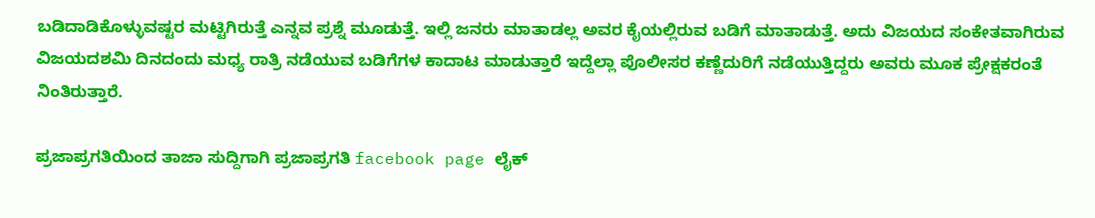ಬಡಿದಾಡಿಕೊಳ್ಳುವಷ್ಟರ ಮಟ್ಟಿಗಿರುತ್ತೆ ಎನ್ನವ ಪ್ರಶ್ನೆ ಮೂಡುತ್ತೆ. ಇಲ್ಲಿ ಜನರು ಮಾತಾಡಲ್ಲ ಅವರ ಕೈಯಲ್ಲಿರುವ ಬಡಿಗೆ ಮಾತಾಡುತ್ತೆ. ಅದು ವಿಜಯದ ಸಂಕೇತವಾಗಿರುವ ವಿಜಯದಶಮಿ ದಿನದಂದು ಮಧ್ಯ ರಾತ್ರಿ ನಡೆಯುವ ಬಡಿಗೆಗಳ ಕಾದಾಟ ಮಾಡುತ್ತಾರೆ ಇದ್ದೆಲ್ಲಾ ಪೊಲೀಸರ ಕಣ್ಣೆದುರಿಗೆ ನಡೆಯುತ್ತಿದ್ದರು ಅವರು ಮೂಕ ಪ್ರೇಕ್ಷಕರಂತೆ ನಿಂತಿರುತ್ತಾರೆ.

ಪ್ರಜಾಪ್ರಗತಿಯಿಂದ ತಾಜಾ ಸುದ್ದಿಗಾಗಿ ಪ್ರಜಾಪ್ರಗತಿ facebook page ಲೈಕ್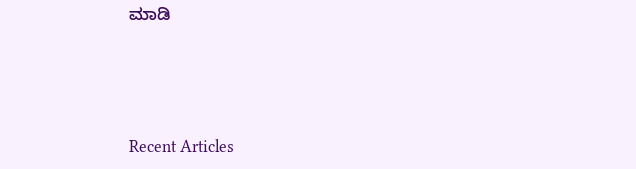ಮಾಡಿ





Recent Articles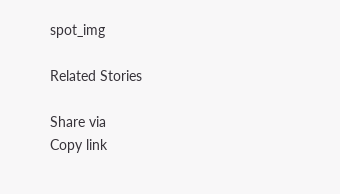spot_img

Related Stories

Share via
Copy link